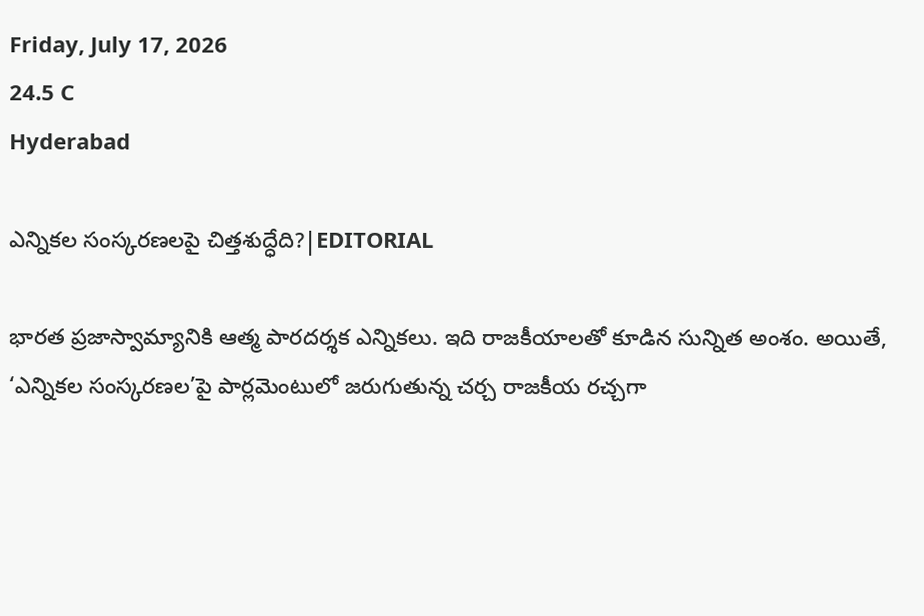Friday, July 17, 2026
24.5 C
Hyderabad

ఎన్నికల సంస్కరణలపై చిత్తశుద్ధేది?|EDITORIAL

భారత ప్రజాస్వామ్యానికి ఆత్మ పారదర్శక ఎన్నికలు. ఇది రాజకీయాలతో కూడిన సున్నిత అంశం. అయితే, ‘ఎన్నికల సంస్కరణల’పై పార్లమెంటులో జరుగుతున్న చర్చ రాజకీయ రచ్చగా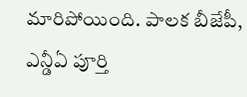మారిపోయింది. పాలక బీజేపీ, ఎన్డీఏ పూర్తి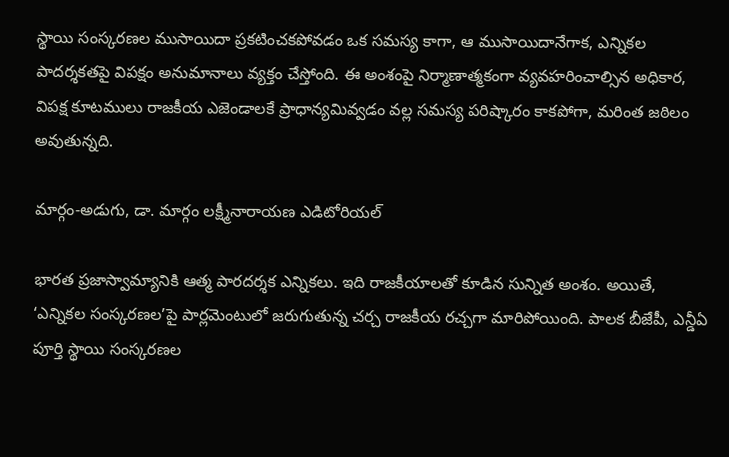స్థాయి సంస్కరణల ముసాయిదా ప్రకటించకపోవడం ఒక సమస్య కాగా, ఆ ముసాయిదానేగాక, ఎన్నికల పాదర్శకతపై విపక్షం అనుమానాలు వ్యక్తం చేస్తోంది. ఈ అంశంపై నిర్మాణాత్మకంగా వ్యవహరించాల్సిన అధికార, విపక్ష కూటములు రాజకీయ ఎజెండాలకే ప్రాధాన్యమివ్వడం వల్ల సమస్య పరిష్కారం కాకపోగా, మరింత జఠిలం అవుతున్నది.

మార్గం-అడుగు, డా. మార్గం లక్ష్మీనారాయణ ఎడిటోరియల్

భారత ప్రజాస్వామ్యానికి ఆత్మ పారదర్శక ఎన్నికలు. ఇది రాజకీయాలతో కూడిన సున్నిత అంశం. అయితే, ‘ఎన్నికల సంస్కరణల’పై పార్లమెంటులో జరుగుతున్న చర్చ రాజకీయ రచ్చగా మారిపోయింది. పాలక బీజేపీ, ఎన్డీఏ పూర్తి స్థాయి సంస్కరణల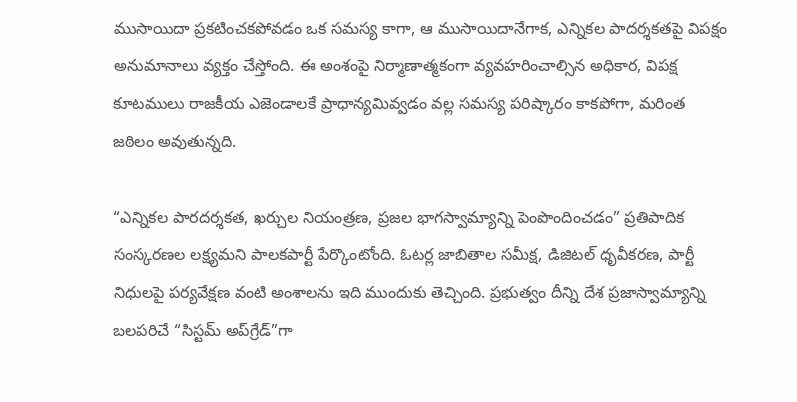ముసాయిదా ప్రకటించకపోవడం ఒక సమస్య కాగా, ఆ ముసాయిదానేగాక, ఎన్నికల పాదర్శకతపై విపక్షం అనుమానాలు వ్యక్తం చేస్తోంది. ఈ అంశంపై నిర్మాణాత్మకంగా వ్యవహరించాల్సిన అధికార, విపక్ష కూటములు రాజకీయ ఎజెండాలకే ప్రాధాన్యమివ్వడం వల్ల సమస్య పరిష్కారం కాకపోగా, మరింత జఠిలం అవుతున్నది.

“ఎన్నికల పారదర్శకత, ఖర్చుల నియంత్రణ, ప్రజల భాగస్వామ్యాన్ని పెంపొందించడం” ప్రతిపాదిక సంస్కరణల లక్ష్యమని పాలకపార్టీ పేర్కొంటోంది. ఓటర్ల జాబితాల సమీక్ష, డిజిటల్ ధృవీకరణ, పార్టీ నిధులపై పర్యవేక్షణ వంటి అంశాలను ఇది ముందుకు తెచ్చింది. ప్రభుత్వం దీన్ని దేశ ప్రజాస్వామ్యాన్ని బలపరిచే “సిస్టమ్ అప్‌గ్రేడ్”గా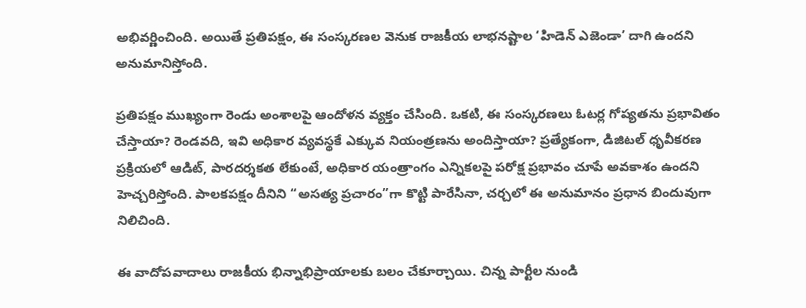అభివర్ణించింది. అయితే ప్రతిపక్షం, ఈ సంస్కరణల వెనుక రాజకీయ లాభనష్టాల ‘హిడెన్ ఎజెండా’ దాగి ఉందని అనుమానిస్తోంది.

ప్రతిపక్షం ముఖ్యంగా రెండు అంశాలపై ఆందోళన వ్యక్తం చేసింది. ఒకటి, ఈ సంస్కరణలు ఓటర్ల గోప్యతను ప్రభావితం చేస్తాయా? రెండవది, ఇవి అధికార వ్యవస్థకే ఎక్కువ నియంత్రణను అందిస్తాయా? ప్రత్యేకంగా, డిజిటల్ ధృవీకరణ ప్రక్రియలో ఆడిట్, పారదర్శకత లేకుంటే, అధికార యంత్రాంగం ఎన్నికలపై పరోక్ష ప్రభావం చూపే అవకాశం ఉందని హెచ్చరిస్తోంది. పాలకపక్షం దీనిని “అసత్య ప్రచారం”గా కొట్టి పారేసినా, చర్చలో ఈ అనుమానం ప్రధాన బిందువుగా నిలిచింది.

ఈ వాదోపవాదాలు రాజకీయ భిన్నాభిప్రాయాలకు బలం చేకూర్చాయి. చిన్న పార్టీల నుండి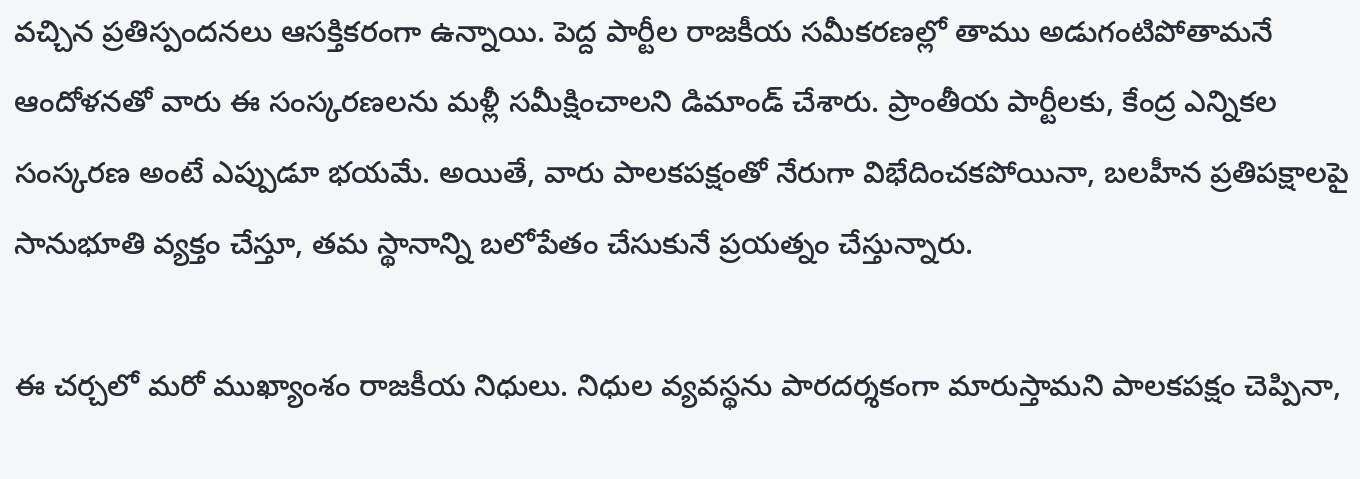వచ్చిన ప్రతిస్పందనలు ఆసక్తికరంగా ఉన్నాయి. పెద్ద పార్టీల రాజకీయ సమీకరణల్లో తాము అడుగంటిపోతామనే ఆందోళనతో వారు ఈ సంస్కరణలను మళ్లీ సమీక్షించాలని డిమాండ్ చేశారు. ప్రాంతీయ పార్టీలకు, కేంద్ర ఎన్నికల సంస్కరణ అంటే ఎప్పుడూ భయమే. అయితే, వారు పాలకపక్షంతో నేరుగా విభేదించకపోయినా, బలహీన ప్రతిపక్షాలపై సానుభూతి వ్యక్తం చేస్తూ, తమ స్థానాన్ని బలోపేతం చేసుకునే ప్రయత్నం చేస్తున్నారు.

ఈ చర్చలో మరో ముఖ్యాంశం రాజకీయ నిధులు. నిధుల వ్యవస్థను పారదర్శకంగా మారుస్తామని పాలకపక్షం చెప్పినా,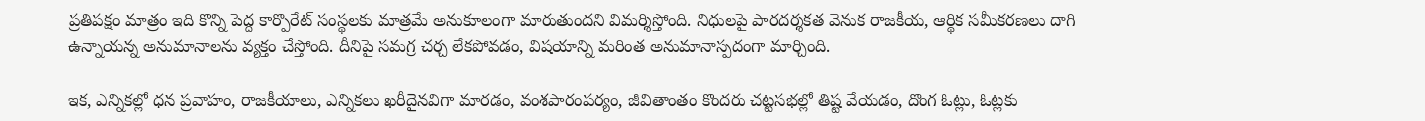ప్రతిపక్షం మాత్రం ఇది కొన్ని పెద్ద కార్పొరేట్ సంస్థలకు మాత్రమే అనుకూలంగా మారుతుందని విమర్శిస్తోంది. నిధులపై పారదర్శకత వెనుక రాజకీయ, ఆర్థిక సమీకరణలు దాగి ఉన్నాయన్న అనుమానాలను వ్యక్తం చేస్తోంది. దీనిపై సమగ్ర చర్చ లేకపోవడం, విషయాన్ని మరింత అనుమానాస్పదంగా మార్చింది.

ఇక, ఎన్నికల్లో ధన ప్రవాహం, రాజకీయాలు, ఎన్నికలు ఖరీదైనవిగా మారడం, వంశపారంపర్యం, జీవితాంతం కొందరు చట్టసభల్లో తిష్ట వేయడం, దొంగ ఓట్లు, ఓట్లకు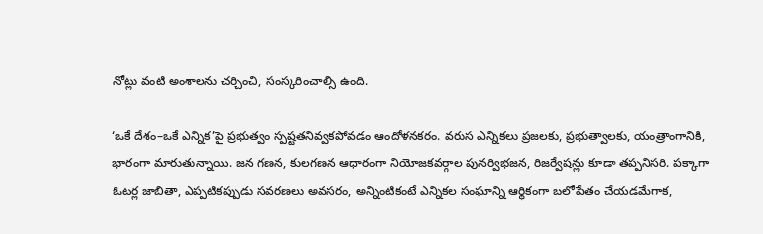నోట్లు వంటి అంశాలను చర్చించి, సంస్కరించాల్సి ఉంది.

‘ఒకే దేశం–ఒకే ఎన్నిక’పై ప్రభుత్వం స్పష్టతనివ్వకపోవడం ఆందోళనకరం. వరుస ఎన్నికలు ప్రజలకు, ప్రభుత్వాలకు, యంత్రాంగానికి, భారంగా మారుతున్నాయి. జన గణన, కులగణన ఆధారంగా నియోజకవర్గాల పునర్విభజన, రిజర్వేషన్లు కూడా తప్పనిసరి. పక్కాగా ఓటర్ల జాబితా, ఎప్పటికప్పుడు సవరణలు అవసరం, అన్నింటికంటే ఎన్నికల సంఘాన్ని ఆర్థికంగా బలోపేతం చేయడమేగాక,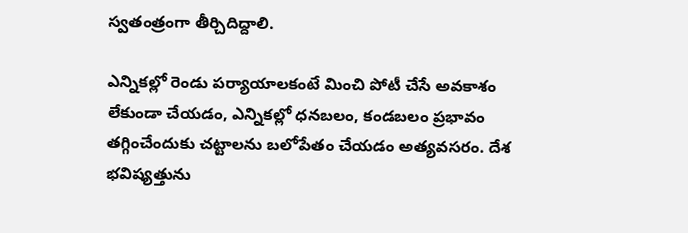స్వతంత్రంగా తీర్చిదిద్దాలి.

ఎన్నికల్లో రెండు పర్యాయాలకంటే మించి పోటీ చేసే అవకాశం లేకుండా చేయడం, ఎన్నికల్లో ధనబలం, కండబలం ప్రభావం తగ్గించేందుకు చట్టాలను బలోపేతం చేయడం అత్యవసరం. దేశ భవిష్యత్తును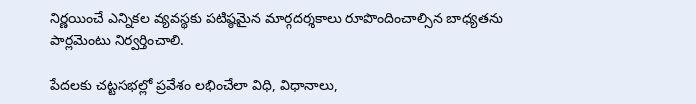నిర్ణయించే ఎన్నికల వ్యవస్థకు పటిష్ఠమైన మార్గదర్శకాలు రూపొందించాల్సిన బాధ్యతను పార్లమెంటు నిర్వర్తించాలి.

పేదలకు చట్టసభల్లో ప్రవేశం లభించేలా విధి, విధానాలు,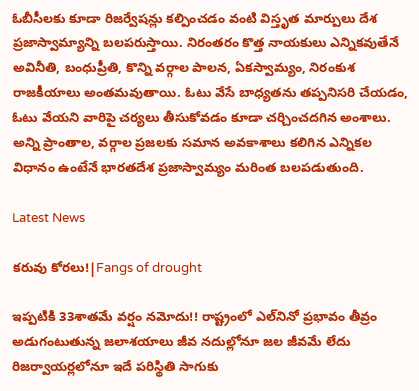ఓబీసీలకు కూడా రిజర్వేషన్లు కల్పించడం వంటి విస్తృత మార్పులు దేశ ప్రజాస్వామ్యాన్ని బలపరుస్తాయి. నిరంతరం కొత్త నాయకులు ఎన్నికవుతేనే అవినీతి, బంధుప్రీతి, కొన్ని వర్గాల పాలన, ఏకస్వామ్యం, నిరంకుశ రాజకీయాలు అంతమవుతాయి. ఓటు వేసే బాధ్యతను తప్పనిసరి చేయడం, ఓటు వేయని వారిపై చర్యలు తీసుకోవడం కూడా చర్చించదగిన అంశాలు. అన్ని ప్రాంతాల, వర్గాల ప్రజలకు సమాన అవకాశాలు కలిగిన ఎన్నికల విధానం ఉంటేనే భారతదేశ ప్రజాస్వామ్యం మరింత బలపడుతుంది.

Latest News

కరువు కోరలు!|Fangs of drought

ఇప్పటికి 33శాతమే వర్షం నమోదు!! రాష్ట్రంలో ఎల్‌నినో ప్రభావం తీవ్రం అడుగంటుతున్న జలాశయాలు జీవ నదుల్లోనూ జల జీవమే లేదు రిజర్వాయర్లలోనూ ఇదే పరిస్థితి సాగుకు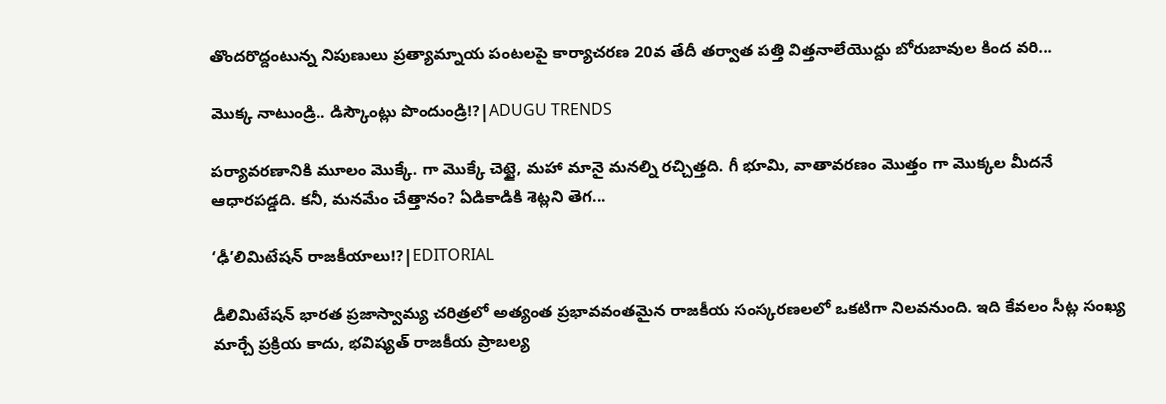తొందరొద్దంటున్న నిపుణులు ప్రత్యామ్నాయ పంటలపై కార్యాచరణ 20వ తేదీ తర్వాత పత్తి విత్తనాలేయొద్దు బోరుబావుల కింద వరి...

మొక్క నాటుండ్రి.. డిస్కౌంట్లు పొందుండ్రి!?|ADUGU TRENDS

పర్యావరణానికి మూలం మొక్కే. గా మొక్కే చెట్టై, మహా మానై మనల్ని రచ్చిత్తది. గీ భూమి, వాతావరణం మొత్తం గా మొక్కల మీదనే ఆధారపడ్డది. కనీ, మనమేం చేత్తానం? ఏడికాడికి శెట్లని తెగ...

‘ఢీ’లిమిటేషన్ రాజకీయాలు!?|EDITORIAL

డీలిమిటేషన్ భారత ప్రజాస్వామ్య చరిత్రలో అత్యంత ప్రభావవంతమైన రాజకీయ సంస్కరణలలో ఒకటిగా నిలవనుంది. ఇది కేవలం సీట్ల సంఖ్య మార్చే ప్రక్రియ కాదు, భవిష్యత్ రాజకీయ ప్రాబల్య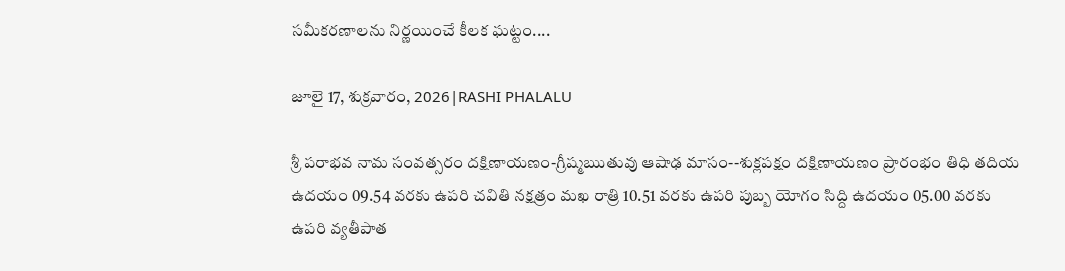సమీకరణాలను నిర్ణయించే కీలక ఘట్టం....

జూలై 17, శుక్రవారం, 2026|RASHI PHALALU

శ్రీ పరాభవ నామ సంవత్సరం దక్షిణాయణం-గ్రీష్మఋతువు ఆషాఢ మాసం--శుక్లపక్షం దక్షిణాయణం ప్రారంభం తిధి తదియ ఉదయం 09.54 వరకు ఉపరి చవితి నక్షత్రం మఖ రాత్రి 10.51 వరకు ఉపరి పుబ్బ యోగం సిద్ది ఉదయం 05.00 వరకు ఉపరి వ్యతీపాత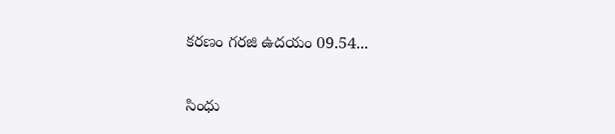కరణం గరజి ఉదయం 09.54...

సింధు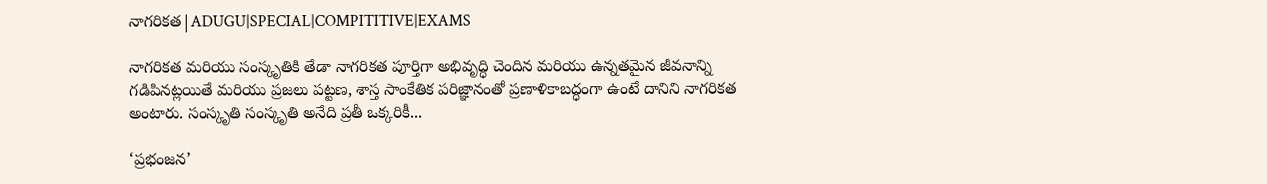నాగరికత|ADUGU|SPECIAL|COMPITITIVE|EXAMS

నాగరికత మరియు సంస్కృతికి తేడా నాగరికత పూర్తిగా అభివృద్ధి చెందిన మరియు ఉన్నతమైన జీవనాన్ని గడిపినట్లయితే మరియు ప్రజలు పట్టణ, శాస్త సాంకేతిక పరిజ్ఞానంతో ప్రణాళికాబద్ధంగా ఉంటే దానిని నాగరికత అంటారు. సంస్కృతి సంస్కృతి అనేది ప్రతీ ఒక్కరికీ...

‘ప్రభంజన’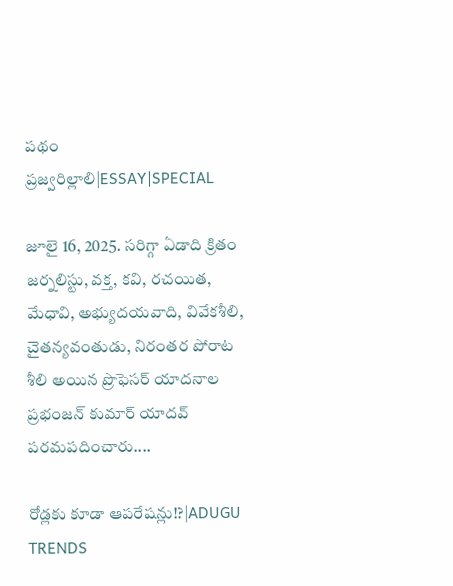పథం ప్రజ్వరిల్లాలి|ESSAY|SPECIAL

జూలై 16, 2025. సరిగ్గా ఏడాది క్రితం జర్నలిస్టు, వక్త, కవి, రచయిత, మేధావి, అభ్యుదయవాది, వివేకశీలి, చైతన్యవంతుడు, నిరంతర పోరాట శీలి అయిన ప్రొఫెసర్ యాదనాల ప్రభంజన్ కుమార్ యాదవ్ పరమపదించారు....

రోడ్లకు కూడా ఆపరేషన్లు!?|ADUGU TRENDS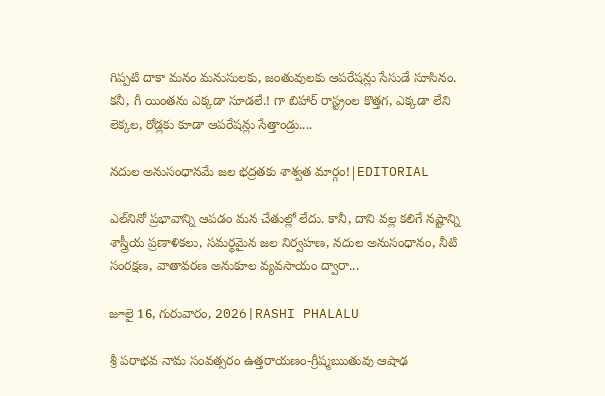గిప్పటి దాకా మనం మనుసులకు, జంతువులకు ఆపరేషన్లు సేసుడే సూసినం. కనీ, గీ యింతను ఎక్కడా సూడలే.! గా బిహార్ రాస్ట్రంల కొత్తగ, ఎక్కడా లేని లెక్కల, రోడ్లకు కూడా ఆపరేషన్లు సేత్తాండ్రు....

నదుల అనుసంధానమే జల భద్రతకు శాశ్వత మార్గం!|EDITORIAL

ఎల్‌నినో ప్రభావాన్ని ఆపడం మన చేతుల్లో లేదు. కానీ, దాని వల్ల కలిగే నష్టాన్ని శాస్త్రీయ ప్రణాళికలు, సమర్థమైన జల నిర్వహణ, నదుల అనుసంధానం, నీటి సంరక్షణ, వాతావరణ అనుకూల వ్యవసాయం ద్వారా...

జూలై 16, గురువారం, 2026|RASHI PHALALU

శ్రీ పరాభవ నామ సంవత్సరం ఉత్తరాయణం-గ్రీష్మఋతువు ఆషాఢ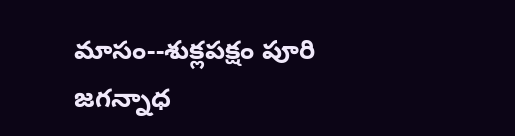మాసం--శుక్లపక్షం పూరి జగన్నాధ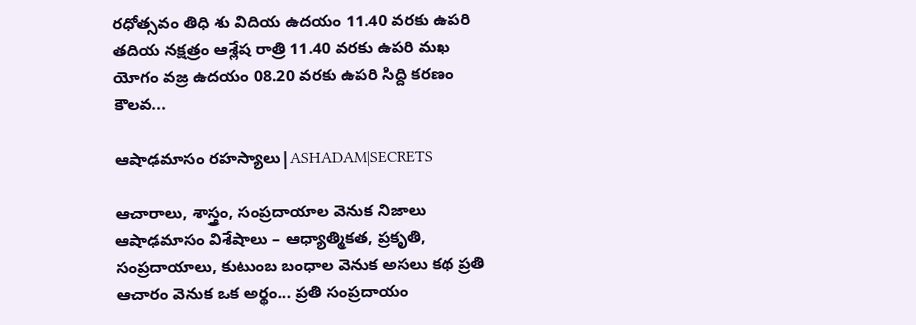రధోత్సవం తిధి శు విదియ ఉదయం 11.40 వరకు ఉపరి తదియ నక్షత్రం ఆశ్లేష రాత్రి 11.40 వరకు ఉపరి మఖ యోగం వజ్ర ఉదయం 08.20 వరకు ఉపరి సిద్ది కరణం కౌలవ...

ఆషాఢమాసం రహస్యాలు|ASHADAM|SECRETS

ఆచారాలు, శాస్త్రం, సంప్రదాయాల వెనుక నిజాలు ఆషాఢమాసం విశేషాలు – ఆధ్యాత్మికత, ప్రకృతి, సంప్రదాయాలు, కుటుంబ బంధాల వెనుక అసలు కథ ప్రతి ఆచారం వెనుక ఒక అర్థం... ప్రతి సంప్రదాయం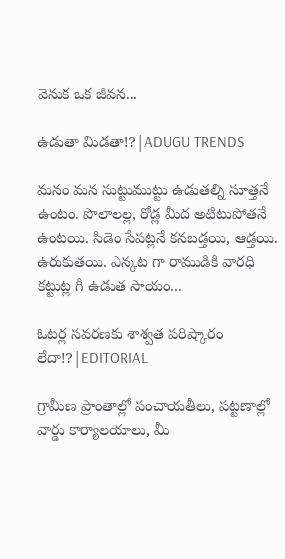వెనుక ఒక జీవన...

ఉడుతా మిడతా!?|ADUGU TRENDS

మనం మన సుట్టుముట్టు ఉడుతల్ని సూత్తనే ఉంటం. పొలాలల్ల, రోడ్ల మీద అటిటుపోతనే ఉంటయి. సిడెం సేపట్లనే కనబడ్తయి, ఆడ్తయి. ఉరుకుతయి. ఎన్కట గా రాముడికి వారధి కట్టుట్ల గీ ఉడుత సాయం...

ఓటర్ల సవరణకు శాశ్వత పరిష్కారం లేదా!?|EDITORIAL

గ్రామీణ ప్రాంతాల్లో పంచాయతీలు, పట్టణాల్లో వార్డు కార్యాలయాలు, మీ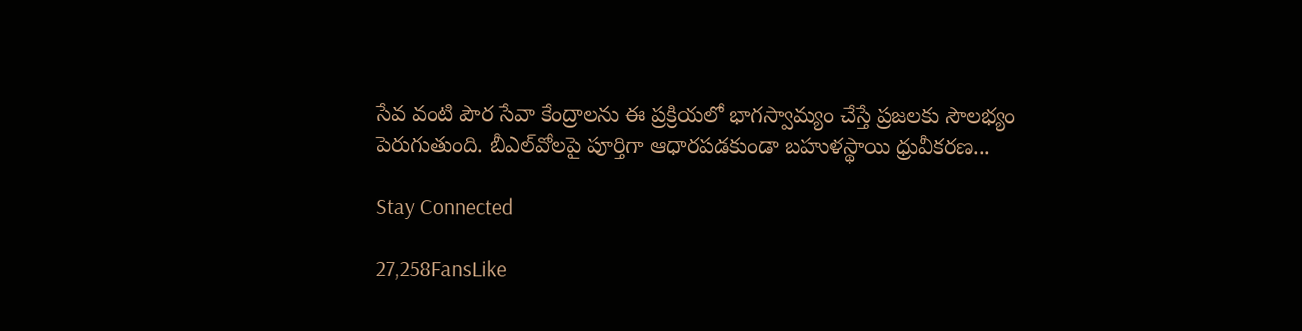సేవ వంటి పౌర సేవా కేంద్రాలను ఈ ప్రక్రియలో భాగస్వామ్యం చేస్తే ప్రజలకు సౌలభ్యం పెరుగుతుంది. బీఎల్‌వోలపై పూర్తిగా ఆధారపడకుండా బహుళస్థాయి ధ్రువీకరణ...

Stay Connected

27,258FansLike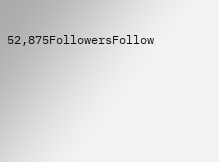52,875FollowersFollow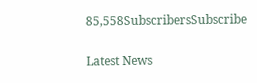85,558SubscribersSubscribe

Latest News